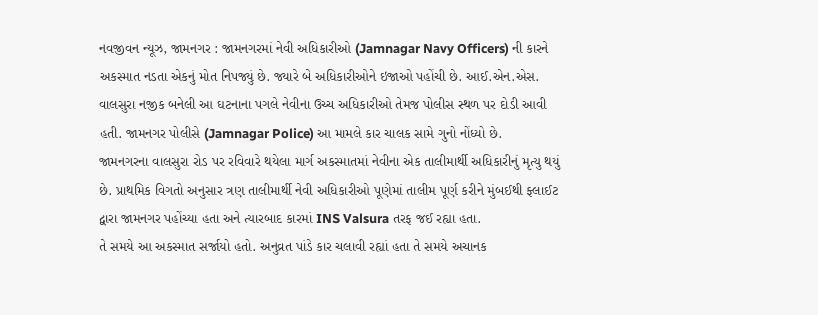નવજીવન ન્યૂઝ, જામનગર : જામનગરમાં નેવી અધિકારીઓ (Jamnagar Navy Officers) ની કારને અકસ્માત નડતા એકનું મોત નિપજ્યું છે. જ્યારે બે અધિકારીઓને ઇજાઓ પહોંચી છે. આઈ.એન.એસ. વાલસુરા નજીક બનેલી આ ઘટનાના પગલે નેવીના ઉચ્ચ અધિકારીઓ તેમજ પોલીસ સ્થળ પર દોડી આવી હતી. જામનગર પોલીસે (Jamnagar Police) આ મામલે કાર ચાલક સામે ગુનો નોંધ્યો છે.
જામનગરના વાલસુરા રોડ પર રવિવારે થયેલા માર્ગ અકસ્માતમાં નેવીના એક તાલીમાર્થી અધિકારીનું મૃત્યુ થયું છે. પ્રાથમિક વિગતો અનુસાર ત્રણ તાલીમાર્થી નેવી અધિકારીઓ પૂણેમાં તાલીમ પૂર્ણ કરીને મુંબઈથી ફ્લાઈટ દ્વારા જામનગર પહોંચ્યા હતા અને ત્યારબાદ કારમાં INS Valsura તરફ જઈ રહ્યા હતા.
તે સમયે આ અકસ્માત સર્જાયો હતો. અનુવ્રત પાંડે કાર ચલાવી રહ્યાં હતા તે સમયે અચાનક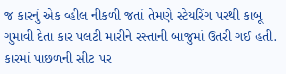જ કારનું એક વ્હીલ નીકળી જતાં તેમણે સ્ટેયરિંગ પરથી કાબૂ ગુમાવી દેતા કાર પલટી મારીને રસ્તાની બાજુમાં ઉતરી ગઈ હતી. કારમાં પાછળની સીટ પર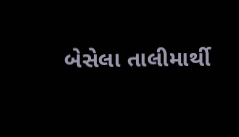બેસેલા તાલીમાર્થી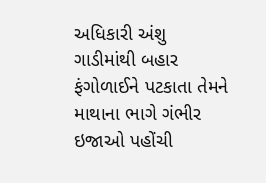અધિકારી અંશુ ગાડીમાંથી બહાર ફંગોળાઈને પટકાતા તેમને માથાના ભાગે ગંભીર ઇજાઓ પહોંચી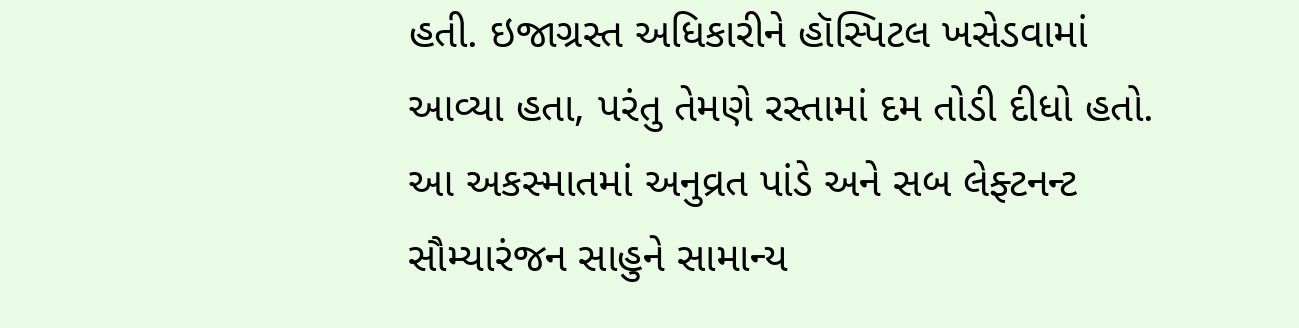હતી. ઇજાગ્રસ્ત અધિકારીને હૉસ્પિટલ ખસેડવામાં આવ્યા હતા, પરંતુ તેમણે રસ્તામાં દમ તોડી દીધો હતો. આ અકસ્માતમાં અનુવ્રત પાંડે અને સબ લેફ્ટનન્ટ સૌમ્યારંજન સાહુને સામાન્ય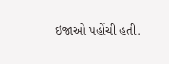ઇજાઓ પહોંચી હતી.